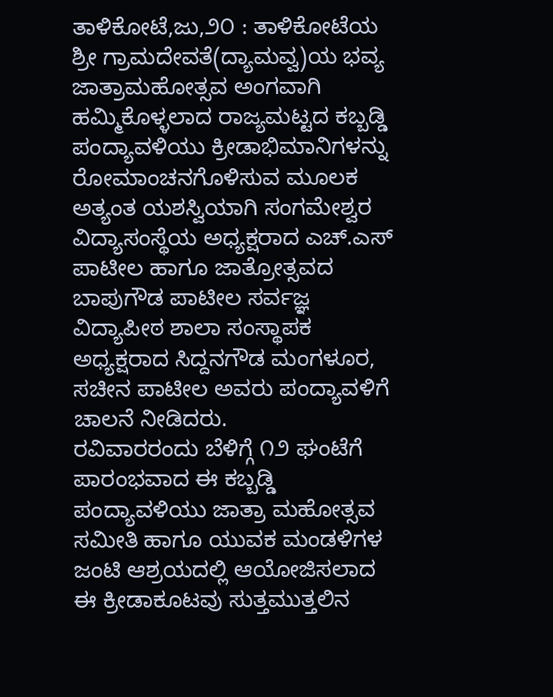ತಾಳಿಕೋಟೆ,ಜು,೨೦ : ತಾಳಿಕೋಟೆಯ ಶ್ರೀ ಗ್ರಾಮದೇವತೆ(ದ್ಯಾಮವ್ವ)ಯ ಭವ್ಯ ಜಾತ್ರಾಮಹೋತ್ಸವ ಅಂಗವಾಗಿ ಹಮ್ಮಿಕೊಳ್ಳಲಾದ ರಾಜ್ಯಮಟ್ಟದ ಕಬ್ಬಡ್ಡಿ ಪಂದ್ಯಾವಳಿಯು ಕ್ರೀಡಾಭಿಮಾನಿಗಳನ್ನು ರೋಮಾಂಚನಗೊಳಿಸುವ ಮೂಲಕ ಅತ್ಯಂತ ಯಶಸ್ವಿಯಾಗಿ ಸಂಗಮೇಶ್ವರ ವಿದ್ಯಾಸಂಸ್ಥೆಯ ಅಧ್ಯಕ್ಷರಾದ ಎಚ್.ಎಸ್ ಪಾಟೀಲ ಹಾಗೂ ಜಾತ್ರೋತ್ಸವದ ಬಾಪುಗೌಡ ಪಾಟೀಲ ಸರ್ವಜ್ಞ ವಿದ್ಯಾಪೀಠ ಶಾಲಾ ಸಂಸ್ಥಾಪಕ ಅಧ್ಯಕ್ಷರಾದ ಸಿದ್ದನಗೌಡ ಮಂಗಳೂರ, ಸಚೀನ ಪಾಟೀಲ ಅವರು ಪಂದ್ಯಾವಳಿಗೆ ಚಾಲನೆ ನೀಡಿದರು.
ರವಿವಾರರಂದು ಬೆಳಿಗ್ಗೆ ೧೨ ಘಂಟೆಗೆ ಪಾರಂಭವಾದ ಈ ಕಬ್ಬಡ್ಡಿ ಪಂದ್ಯಾವಳಿಯು ಜಾತ್ರಾ ಮಹೋತ್ಸವ ಸಮೀತಿ ಹಾಗೂ ಯುವಕ ಮಂಡಳಿಗಳ ಜಂಟಿ ಆಶ್ರಯದಲ್ಲಿ ಆಯೋಜಿಸಲಾದ ಈ ಕ್ರೀಡಾಕೂಟವು ಸುತ್ತಮುತ್ತಲಿನ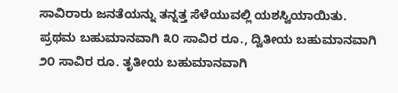ಸಾವಿರಾರು ಜನತೆಯನ್ನು ತನ್ನತ್ತ ಸೆಳೆಯುವಲ್ಲಿ ಯಶಸ್ವಿಯಾಯಿತು.
ಪ್ರಥಮ ಬಹುಮಾನವಾಗಿ ೩೦ ಸಾವಿರ ರೂ., ದ್ವಿತೀಯ ಬಹುಮಾನವಾಗಿ ೨೦ ಸಾವಿರ ರೂ. ತೃತೀಯ ಬಹುಮಾನವಾಗಿ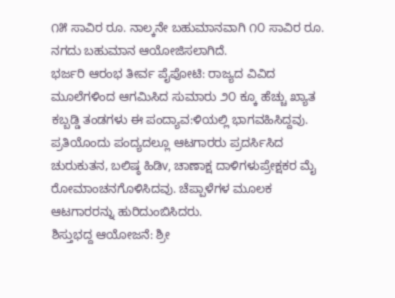೧೫ ಸಾವಿರ ರೂ. ನಾಲ್ಕನೇ ಬಹುಮಾನವಾಗಿ ೧೦ ಸಾವಿರ ರೂ. ನಗದು ಬಹುಮಾನ ಆಯೋಜಿಸಲಾಗಿದೆ.
ಭರ್ಜರಿ ಆರಂಭ ತೀರ್ವ ಪೈಪೋಟಿ: ರಾಜ್ಯದ ವಿವಿದ ಮೂಲೆಗಳಿಂದ ಆಗಮಿಸಿದ ಸುಮಾರು ೨೦ ಕ್ಕೂ ಹೆಚ್ಚು ಖ್ಯಾತ ಕಬ್ಬಡ್ಡಿ ತಂಡಗಳು ಈ ಪಂದ್ಯಾವ:ಳಿಯಲ್ಲಿ ಭಾಗವಹಿಸಿದ್ದವು. ಪ್ರತಿಯೊಂದು ಪಂದ್ಯದಲ್ಲೂ ಆಟಗಾರರು ಪ್ರದರ್ಸಿಸಿದ ಚುರುಕುತನ, ಬಲಿಷ್ಠ ಹಿಡಿv, ಚಾಣಾಕ್ಷ ದಾಳಿಗಳುಪ್ರೇಕ್ಷಕರ ಮೈ ರೋಮಾಂಚನಗೊಳಿಸಿದವು. ಚೆಪ್ಪಾಳೆಗಳ ಮೂಲಕ ಆಟಗಾರರನ್ನು ಹುರಿದುಂಬಿಸಿದರು.
ಶಿಸ್ತುಭದ್ದ ಆಯೋಜನೆ: ಶ್ರೀ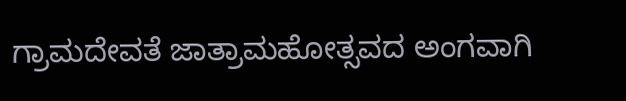ಗ್ರಾಮದೇವತೆ ಜಾತ್ರಾಮಹೋತ್ಸವದ ಅಂಗವಾಗಿ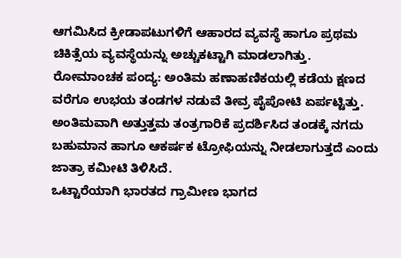ಆಗಮಿಸಿದ ಕ್ರೀಡಾಪಟುಗಳಿಗೆ ಆಹಾರದ ವ್ಯವಸ್ಥೆ ಹಾಗೂ ಪ್ರಥಮ ಚಿಕಿತ್ಸೆಯ ವ್ಯವಸ್ಥೆಯನ್ನು ಅಚ್ಚುಕಟ್ಟಾಗಿ ಮಾಡಲಾಗಿತ್ತು.
ರೋಮಾಂಚಕ ಪಂದ್ಯ: ಅಂತಿಮ ಹಣಾಹಣಿಕಯಲ್ಲಿ ಕಡೆಯ ಕ್ಷಣದ ವರೆಗೂ ಉಭಯ ತಂಡಗಳ ನಡುವೆ ತೀವ್ರ ಪೈಪೋಟಿ ಏರ್ಪಟ್ಟಿತ್ತು. ಅಂತಿಮವಾಗಿ ಅತ್ತುತ್ತಮ ತಂತ್ರಗಾರಿಕೆ ಪ್ರದರ್ಶಿಸಿದ ತಂಡಕ್ಕೆ ನಗದು ಬಹುಮಾನ ಹಾಗೂ ಆಕರ್ಷಕ ಟ್ರೋಫಿಯನ್ನು ನೀಡಲಾಗುತ್ತದೆ ಎಂದು ಜಾತ್ರಾ ಕಮೀಟಿ ತಿಳಿಸಿದೆ.
ಒಟ್ಟಾರೆಯಾಗಿ ಭಾರತದ ಗ್ರಾಮೀಣ ಭಾಗದ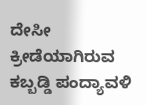ದೇಸೀ ಕ್ರೀಡೆಯಾಗಿರುವ ಕಬ್ಬಡ್ಡಿ ಪಂದ್ಯಾವಳಿ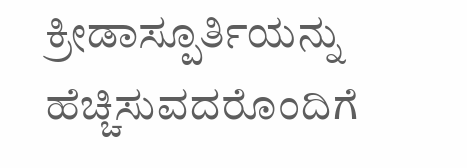ಕ್ರೀಡಾಸ್ಪೂರ್ತಿಯನ್ನು ಹೆಚ್ಚಿಸುವದರೊಂದಿಗೆ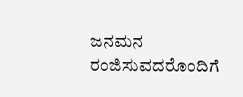ಜನಮನ ರಂಜಿಸುವದರೊಂದಿಗೆ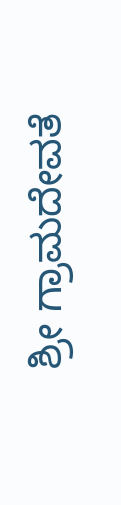ಶ್ರೀ ಗ್ರಾಮದೇವತೆ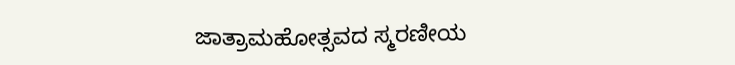ಜಾತ್ರಾಮಹೋತ್ಸವದ ಸ್ಮರಣೀಯ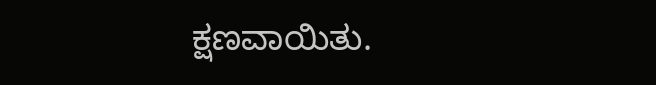ಕ್ಷಣವಾಯಿತು.